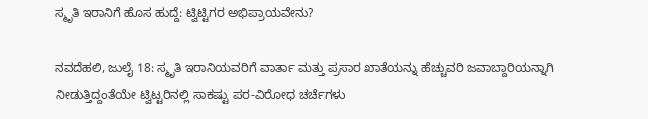ಸ್ಮೃತಿ ಇರಾನಿಗೆ ಹೊಸ ಹುದ್ದೆ: ಟ್ವಿಟ್ಟಿಗರ ಅಭಿಪ್ರಾಯವೇನು?

ನವದೆಹಲಿ, ಜುಲೈ 18: ಸ್ಮೃತಿ ಇರಾನಿಯವರಿಗೆ ವಾರ್ತಾ ಮತ್ತು ಪ್ರಸಾರ ಖಾತೆಯನ್ನು ಹೆಚ್ಚುವರಿ ಜವಾಬ್ದಾರಿಯನ್ನಾಗಿ ನೀಡುತ್ತಿದ್ದಂತೆಯೇ ಟ್ವಿಟ್ಟರಿನಲ್ಲಿ ಸಾಕಷ್ಟು ಪರ-ವಿರೋಧ ಚರ್ಚೆಗಳು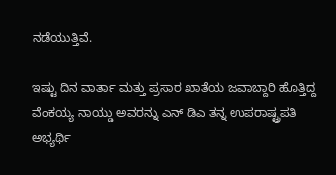ನಡೆಯುತ್ತಿವೆ.

ಇಷ್ಟು ದಿನ ವಾರ್ತಾ ಮತ್ತು ಪ್ರಸಾರ ಖಾತೆಯ ಜವಾಬ್ದಾರಿ ಹೊತ್ತಿದ್ದ ವೆಂಕಯ್ಯ ನಾಯ್ಡು ಅವರನ್ನು ಎನ್ ಡಿಎ ತನ್ನ ಉಪರಾಷ್ಟ್ರಪತಿ ಅಭ್ಯರ್ಥಿ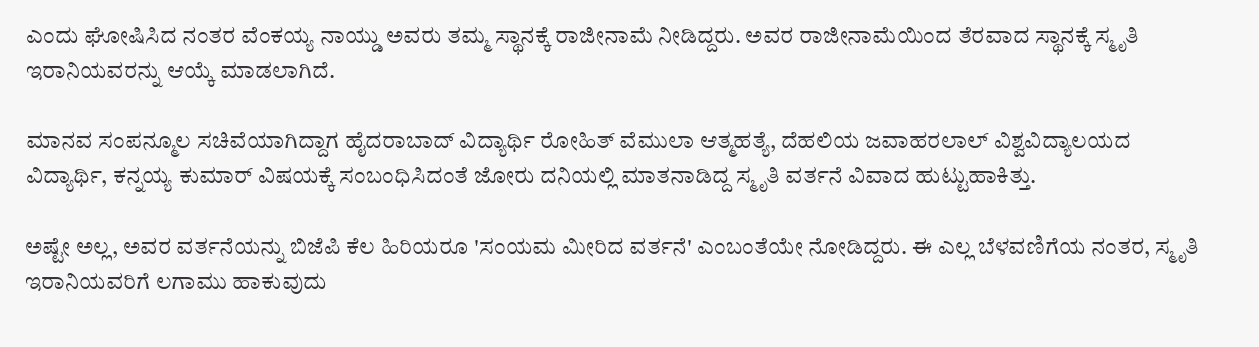ಎಂದು ಘೋಷಿಸಿದ ನಂತರ ವೆಂಕಯ್ಯ ನಾಯ್ಡು ಅವರು ತಮ್ಮ ಸ್ಥಾನಕ್ಕೆ ರಾಜೀನಾಮೆ ನೀಡಿದ್ದರು. ಅವರ ರಾಜೀನಾಮೆಯಿಂದ ತೆರವಾದ ಸ್ಥಾನಕ್ಕೆ ಸ್ಮೃತಿ ಇರಾನಿಯವರನ್ನು ಆಯ್ಕೆ ಮಾಡಲಾಗಿದೆ.

ಮಾನವ ಸಂಪನ್ಮೂಲ ಸಚಿವೆಯಾಗಿದ್ದಾಗ ಹೈದರಾಬಾದ್ ವಿದ್ಯಾರ್ಥಿ ರೋಹಿತ್ ವೆಮುಲಾ ಆತ್ಮಹತ್ಯೆ, ದೆಹಲಿಯ ಜವಾಹರಲಾಲ್ ವಿಶ್ವವಿದ್ಯಾಲಯದ ವಿದ್ಯಾರ್ಥಿ, ಕನ್ನಯ್ಯ ಕುಮಾರ್ ವಿಷಯಕ್ಕೆ ಸಂಬಂಧಿಸಿದಂತೆ ಜೋರು ದನಿಯಲ್ಲಿ ಮಾತನಾಡಿದ್ದ ಸ್ಮೃತಿ ವರ್ತನೆ ವಿವಾದ ಹುಟ್ಟುಹಾಕಿತ್ತು.

ಅಷ್ಟೇ ಅಲ್ಲ, ಅವರ ವರ್ತನೆಯನ್ನು ಬಿಜೆಪಿ ಕೆಲ ಹಿರಿಯರೂ 'ಸಂಯಮ ಮೀರಿದ ವರ್ತನೆ' ಎಂಬಂತೆಯೇ ನೋಡಿದ್ದರು. ಈ ಎಲ್ಲ ಬೆಳವಣಿಗೆಯ ನಂತರ, ಸ್ಮೃತಿ ಇರಾನಿಯವರಿಗೆ ಲಗಾಮು ಹಾಕುವುದು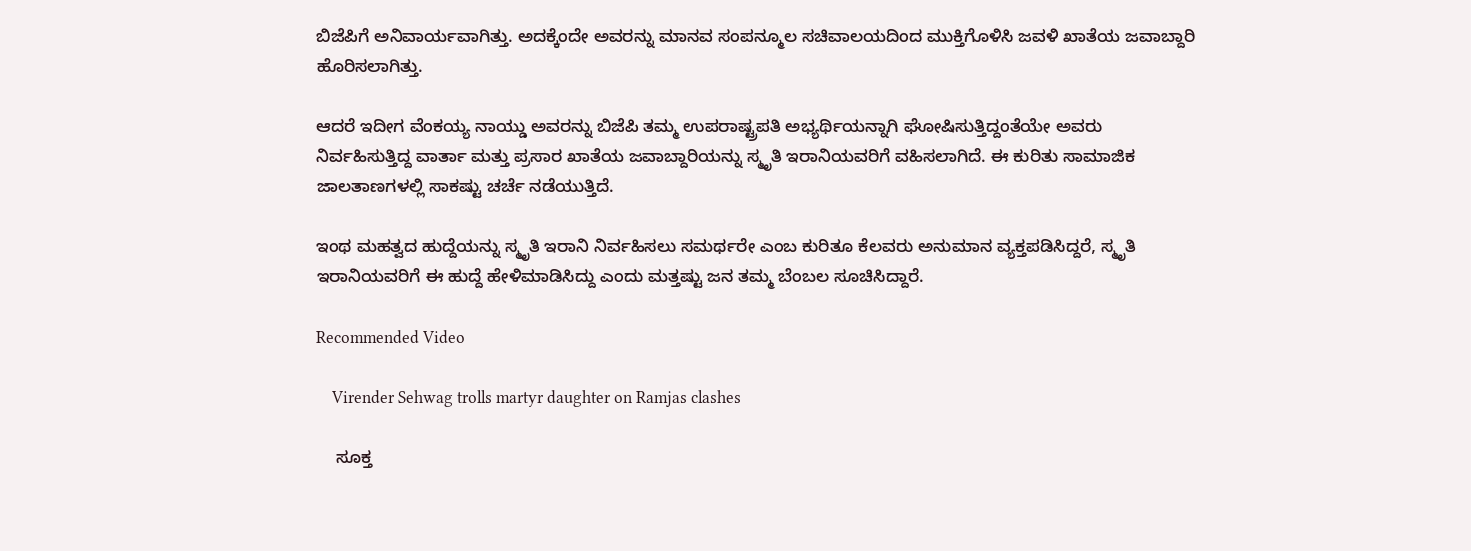ಬಿಜೆಪಿಗೆ ಅನಿವಾರ್ಯವಾಗಿತ್ತು. ಅದಕ್ಕೆಂದೇ ಅವರನ್ನು ಮಾನವ ಸಂಪನ್ಮೂಲ ಸಚಿವಾಲಯದಿಂದ ಮುಕ್ತಿಗೊಳಿಸಿ ಜವಳಿ ಖಾತೆಯ ಜವಾಬ್ದಾರಿ ಹೊರಿಸಲಾಗಿತ್ತು.

ಆದರೆ ಇದೀಗ ವೆಂಕಯ್ಯ ನಾಯ್ಡು ಅವರನ್ನು ಬಿಜೆಪಿ ತಮ್ಮ ಉಪರಾಷ್ಟ್ರಪತಿ ಅಭ್ಯರ್ಥಿಯನ್ನಾಗಿ ಘೋಷಿಸುತ್ತಿದ್ದಂತೆಯೇ ಅವರು ನಿರ್ವಹಿಸುತ್ತಿದ್ದ ವಾರ್ತಾ ಮತ್ತು ಪ್ರಸಾರ ಖಾತೆಯ ಜವಾಬ್ದಾರಿಯನ್ನು ಸ್ಮೃತಿ ಇರಾನಿಯವರಿಗೆ ವಹಿಸಲಾಗಿದೆ. ಈ ಕುರಿತು ಸಾಮಾಜಿಕ ಜಾಲತಾಣಗಳಲ್ಲಿ ಸಾಕಷ್ಟು ಚರ್ಚೆ ನಡೆಯುತ್ತಿದೆ.

ಇಂಥ ಮಹತ್ವದ ಹುದ್ದೆಯನ್ನು ಸ್ಮೃತಿ ಇರಾನಿ ನಿರ್ವಹಿಸಲು ಸಮರ್ಥರೇ ಎಂಬ ಕುರಿತೂ ಕೆಲವರು ಅನುಮಾನ ವ್ಯಕ್ತಪಡಿಸಿದ್ದರೆ, ಸ್ಮೃತಿ ಇರಾನಿಯವರಿಗೆ ಈ ಹುದ್ದೆ ಹೇಳಿಮಾಡಿಸಿದ್ದು ಎಂದು ಮತ್ತಷ್ಟು ಜನ ತಮ್ಮ ಬೆಂಬಲ ಸೂಚಿಸಿದ್ದಾರೆ.

Recommended Video

    Virender Sehwag trolls martyr daughter on Ramjas clashes

    ಸೂಕ್ತ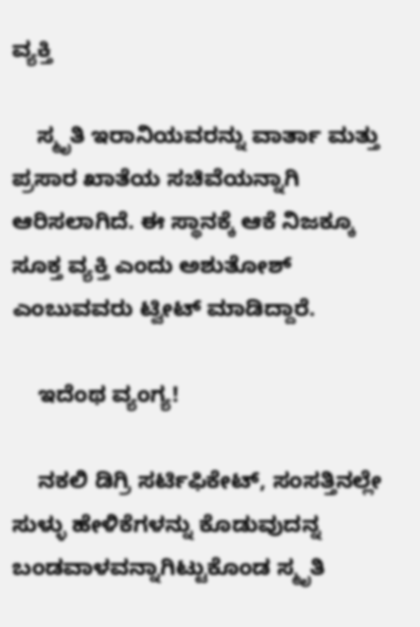ವ್ಯಕ್ತಿ

    ಸ್ಮೃತಿ ಇರಾನಿಯವರನ್ನು ವಾರ್ತಾ ಮತ್ತು ಪ್ರಸಾರ ಖಾತೆಯ ಸಚಿವೆಯನ್ನಾಗಿ ಆರಿಸಲಾಗಿದೆ. ಈ ಸ್ಥಾನಕ್ಕೆ ಆಕೆ ನಿಜಕ್ಕೂ ಸೂಕ್ತ ವ್ಯಕ್ತಿ ಎಂದು ಅಶುತೋಶ್ ಎಂಬುವವರು ಟ್ವೀಟ್ ಮಾಡಿದ್ದಾರೆ.

    ಇದೆಂಥ ವ್ಯಂಗ್ಯ!

    ನಕಲಿ ಡಿಗ್ರಿ ಸರ್ಟಿಫಿಕೇಟ್, ಸಂಸತ್ತಿನಲ್ಲೇ ಸುಳ್ಳು ಹೇಳಿಕೆಗಳನ್ನು ಕೊಡುವುದನ್ನ ಬಂಡವಾಳವನ್ನಾಗಿಟ್ಟುಕೊಂಡ ಸ್ಮೃತಿ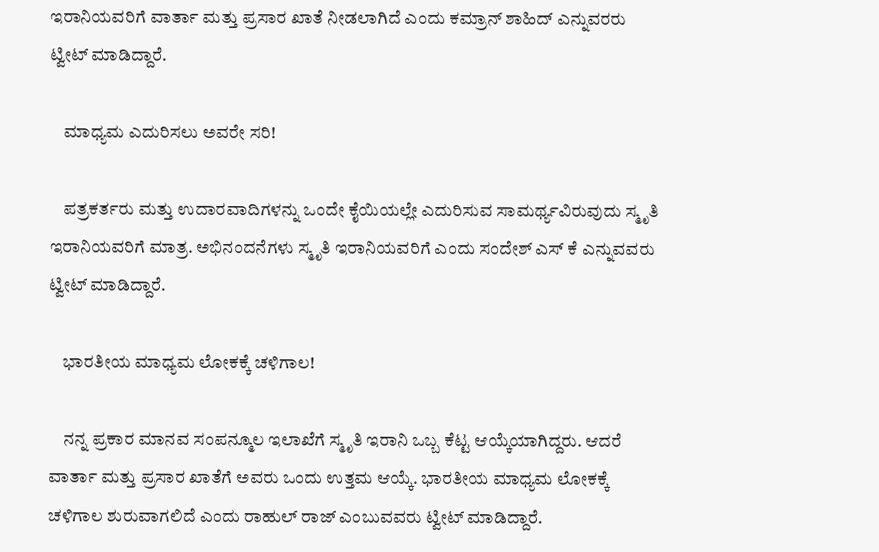ಇರಾನಿಯವರಿಗೆ ವಾರ್ತಾ ಮತ್ತು ಪ್ರಸಾರ ಖಾತೆ ನೀಡಲಾಗಿದೆ ಎಂದು ಕಮ್ರಾನ್ ಶಾಹಿದ್ ಎನ್ನುವರರು ಟ್ವೀಟ್ ಮಾಡಿದ್ದಾರೆ.

    ಮಾಧ್ಯಮ ಎದುರಿಸಲು ಅವರೇ ಸರಿ!

    ಪತ್ರಕರ್ತರು ಮತ್ತು ಉದಾರವಾದಿಗಳನ್ನು ಒಂದೇ ಕೈಯಿಯಲ್ಲೇ ಎದುರಿಸುವ ಸಾಮರ್ಥ್ಯವಿರುವುದು ಸ್ಮೃತಿ ಇರಾನಿಯವರಿಗೆ ಮಾತ್ರ. ಅಭಿನಂದನೆಗಳು ಸ್ಮೃತಿ ಇರಾನಿಯವರಿಗೆ ಎಂದು ಸಂದೇಶ್ ಎಸ್ ಕೆ ಎನ್ನುವವರು ಟ್ವೀಟ್ ಮಾಡಿದ್ದಾರೆ.

    ಭಾರತೀಯ ಮಾಧ್ಯಮ ಲೋಕಕ್ಕೆ ಚಳಿಗಾಲ!

    ನನ್ನ ಪ್ರಕಾರ ಮಾನವ ಸಂಪನ್ಮೂಲ ಇಲಾಖೆಗೆ ಸ್ಮೃತಿ ಇರಾನಿ ಒಬ್ಬ ಕೆಟ್ಟ ಆಯ್ಕೆಯಾಗಿದ್ದರು. ಆದರೆ ವಾರ್ತಾ ಮತ್ತು ಪ್ರಸಾರ ಖಾತೆಗೆ ಅವರು ಒಂದು ಉತ್ತಮ ಆಯ್ಕೆ. ಭಾರತೀಯ ಮಾಧ್ಯಮ ಲೋಕಕ್ಕೆ ಚಳಿಗಾಲ ಶುರುವಾಗಲಿದೆ ಎಂದು ರಾಹುಲ್ ರಾಜ್ ಎಂಬುವವರು ಟ್ವೀಟ್ ಮಾಡಿದ್ದಾರೆ.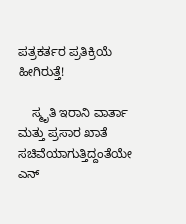ಪತ್ರಕರ್ತರ ಪ್ರತಿಕ್ರಿಯೆ ಹೀಗಿರುತ್ತೆ!

    ಸ್ಮೃತಿ ಇರಾನಿ ವಾರ್ತಾ ಮತ್ತು ಪ್ರಸಾರ ಖಾತೆ ಸಚಿವೆಯಾಗುತ್ತಿದ್ದಂತೆಯೇ ಎನ್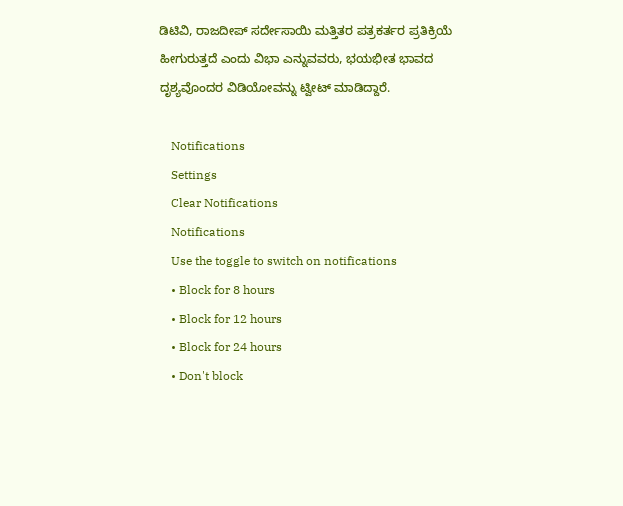ಡಿಟಿವಿ, ರಾಜದೀಪ್ ಸರ್ದೇಸಾಯಿ ಮತ್ತಿತರ ಪತ್ರಕರ್ತರ ಪ್ರತಿಕ್ರಿಯೆ ಹೀಗುರುತ್ತದೆ ಎಂದು ವಿಭಾ ಎನ್ನುವವರು, ಭಯಭೀತ ಭಾವದ ದೃಶ್ಯವೊಂದರ ವಿಡಿಯೋವನ್ನು ಟ್ವೀಟ್ ಮಾಡಿದ್ದಾರೆ.

    Notifications
    Settings
    Clear Notifications
    Notifications
    Use the toggle to switch on notifications
    • Block for 8 hours
    • Block for 12 hours
    • Block for 24 hours
    • Don't block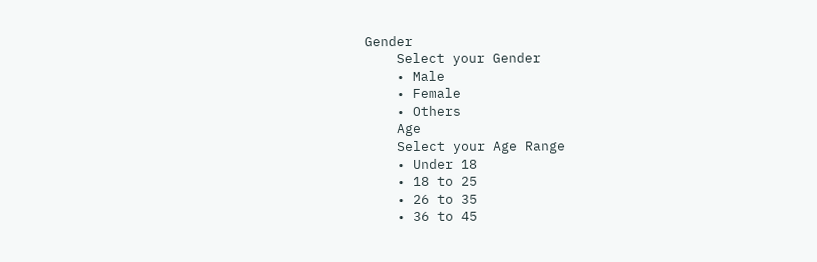Gender
    Select your Gender
    • Male
    • Female
    • Others
    Age
    Select your Age Range
    • Under 18
    • 18 to 25
    • 26 to 35
    • 36 to 45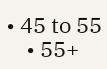• 45 to 55
    • 55+